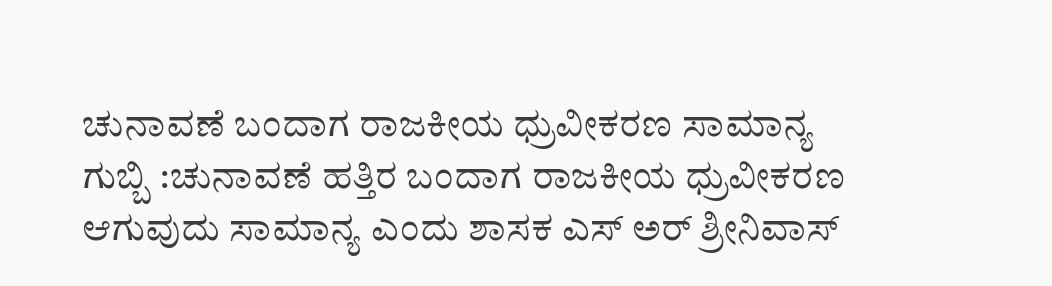ಚುನಾವಣೆ ಬಂದಾಗ ರಾಜಕೀಯ ಧ್ರುವೀಕರಣ ಸಾಮಾನ್ಯ
ಗುಬ್ಬಿ :ಚುನಾವಣೆ ಹತ್ತಿರ ಬಂದಾಗ ರಾಜಕೀಯ ಧ್ರುವೀಕರಣ ಆಗುವುದು ಸಾಮಾನ್ಯ ಎಂದು ಶಾಸಕ ಎಸ್ ಅರ್ ಶ್ರೀನಿವಾಸ್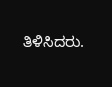ತಿಳಿಸಿದರು.